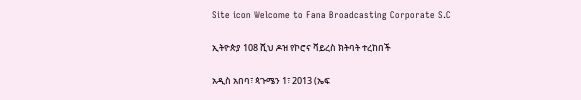Site icon Welcome to Fana Broadcasting Corporate S.C

ኢትዮጵያ 108 ሺህ ዶዝ የኮሮና ቫይረስ ክትባት ተረከበች

አዲስ አበባ፣ ጳጉሜን 1፣ 2013 (ኤፍ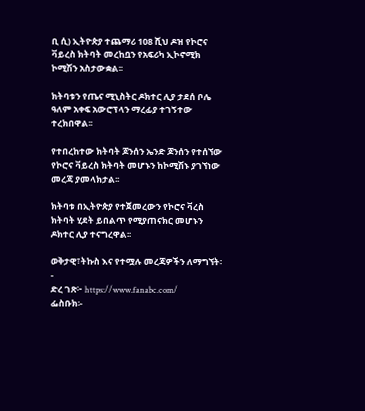ቢ ሲ) ኢትዮጵያ ተጨማሪ 108 ሺህ ዶዝ የኮሮና ቫይረስ ክትባት መረከቧን የአፍሪካ ኢኮኖሚክ ኮሚሽን አስታውቋል፡፡

ክትባቱን የጤና ሚኒስትር ዶክተር ሊያ ታደሰ ቦሌ ዓለም አቀፍ አውሮፕላን ማረፊያ ተገኝተው ተረክበዋል፡፡

የተበረከተው ክትባት ጆንሰን ኤንድ ጆንሰን የተሰኘው የኮሮና ቫይረስ ክትባት መሆኑን ከኮሚሽኑ ያገኘነው መረጃ ያመላክታል፡፡

ክትባቱ በኢትዮጵያ የተጀመረውን የኮሮና ቫረስ ክትባት ሂደት ይበልጥ የሚያጠናክር መሆኑን ዶክተር ሊያ ተናግረዋል፡፡

ወቅታዊ፣ትኩስ እና የተሟሉ መረጃዎችን ለማግኘት፡-
ድረ ገጽ፦ https://www.fanabc.com/
ፌስቡክ፡-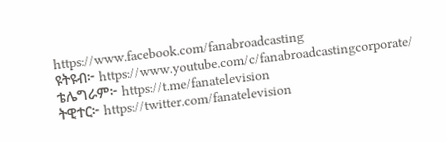https://www.facebook.com/fanabroadcasting
ዩትዩብ፦ https://www.youtube.com/c/fanabroadcastingcorporate/
ቴሌግራም፦ https://t.me/fanatelevision
ትዊተር፦ https://twitter.com/fanatelevision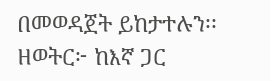በመወዳጀት ይከታተሉን፡፡
ዘወትር፦ ከእኛ ጋር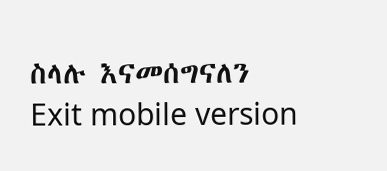ስላሉ እናመሰግናለን
Exit mobile version